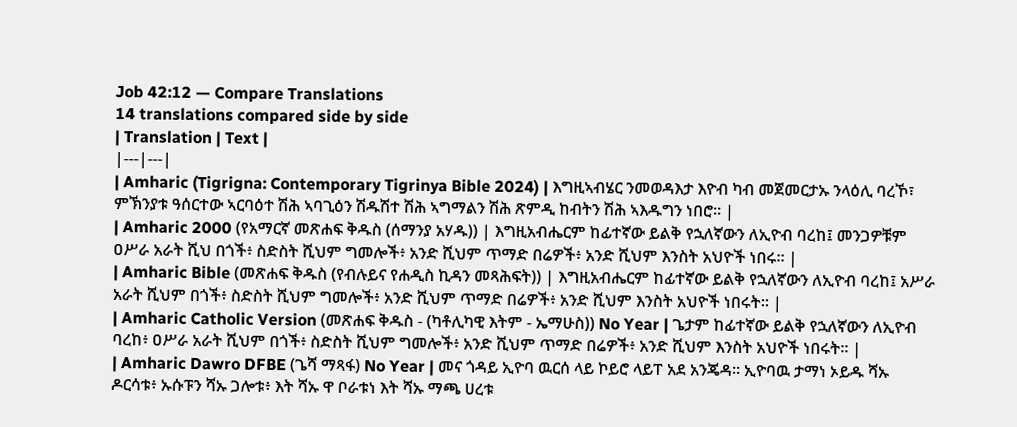Job 42:12 — Compare Translations
14 translations compared side by side
| Translation | Text |
|---|---|
| Amharic (Tigrigna: Contemporary Tigrinya Bible 2024) | እግዚኣብሄር ንመወዳእታ እዮብ ካብ መጀመርታኡ ንላዕሊ ባረኾ፣ ምኽንያቱ ዓሰርተው ኣርባዕተ ሽሕ ኣባጊዕን ሽዱሽተ ሽሕ ኣግማልን ሽሕ ጽምዲ ከብትን ሽሕ ኣእዱግን ነበሮ። |
| Amharic 2000 (የአማርኛ መጽሐፍ ቅዱስ (ሰማንያ አሃዱ)) | እግዚአብሔርም ከፊተኛው ይልቅ የኋለኛውን ለኢዮብ ባረከ፤ መንጋዎቹም ዐሥራ አራት ሺህ በጎች፥ ስድስት ሺህም ግመሎች፥ አንድ ሺህም ጥማድ በሬዎች፥ አንድ ሺህም እንስት አህዮች ነበሩ። |
| Amharic Bible (መጽሐፍ ቅዱስ (የብሉይና የሐዲስ ኪዳን መጻሕፍት)) | እግዚአብሔርም ከፊተኛው ይልቅ የኋለኛውን ለኢዮብ ባረከ፤ አሥራ አራት ሺህም በጎች፥ ስድስት ሺህም ግመሎች፥ አንድ ሺህም ጥማድ በሬዎች፥ አንድ ሺህም እንስት አህዮች ነበሩት። |
| Amharic Catholic Version (መጽሐፍ ቅዱስ - (ካቶሊካዊ እትም - ኤማሁስ)) No Year | ጌታም ከፊተኛው ይልቅ የኋለኛውን ለኢዮብ ባረከ፥ ዐሥራ አራት ሺህም በጎች፥ ስድስት ሺህም ግመሎች፥ አንድ ሺህም ጥማድ በሬዎች፥ አንድ ሺህም እንስት አህዮች ነበሩት። |
| Amharic Dawro DFBE (ጌሻ ማጻፋ) No Year | መና ጎዳይ ኢዮባ ዉርሰ ላይ ኮይሮ ላይፐ አደ አንጄዳ። ኢዮባዉ ታማነ ኦይዱ ሻኡ ዶርሳቱ፥ ኡሱፑን ሻኡ ጋሎቱ፥ እት ሻኡ ዋ ቦራቱነ እት ሻኡ ማጫ ሀረቱ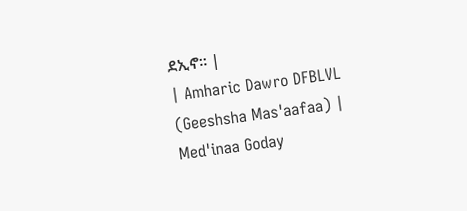ደኢኖ። |
| Amharic Dawro DFBLVL (Geeshsha Mas'aafaa) | Med'inaa Goday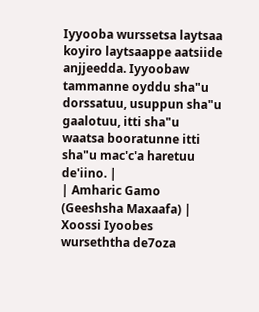Iyyooba wurssetsa laytsaa koyiro laytsaappe aatsiide anjjeedda. Iyyoobaw tammanne oyddu sha"u dorssatuu, usuppun sha"u gaalotuu, itti sha"u waatsa booratunne itti sha"u mac'c'a haretuu de'iino. |
| Amharic Gamo (Geeshsha Maxaafa) | Xoossi Iyoobes wurseththa de7oza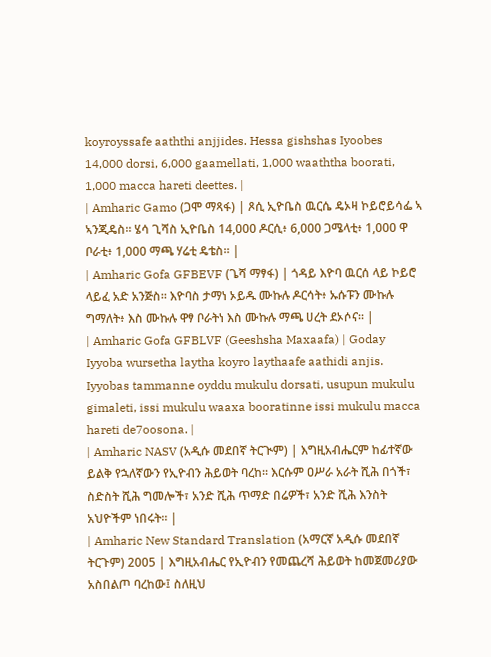koyroyssafe aaththi anjjides. Hessa gishshas Iyoobes 14,000 dorsi, 6,000 gaamellati, 1,000 waaththa boorati, 1,000 macca hareti deettes. |
| Amharic Gamo (ጋሞ ማጻፋ) | ጾሲ ኢዮቤስ ዉርሴ ዴኦዛ ኮይሮይሳፌ ኣ ኣንጂዴስ። ሄሳ ጊሻስ ኢዮቤስ 14,000 ዶርሲ፥ 6,000 ጋሜላቲ፥ 1,000 ዋ ቦራቲ፥ 1,000 ማጫ ሃሬቲ ዴቴስ። |
| Amharic Gofa GFBEVF (ጌሻ ማፃፋ) | ጎዳይ እዮባ ዉርሰ ላይ ኮይሮ ላይፈ አድ አንጅስ። እዮባስ ታማነ ኦይዱ ሙኩሉ ዶርሳት፥ ኡሱፑን ሙኩሉ ግማለት፥ እስ ሙኩሉ ዋፃ ቦራትነ እስ ሙኩሉ ማጫ ሀረት ደኦሶና። |
| Amharic Gofa GFBLVF (Geeshsha Maxaafa) | Goday Iyyoba wursetha laytha koyro laythaafe aathidi anjis. Iyyobas tammanne oyddu mukulu dorsati, usupun mukulu gimaleti, issi mukulu waaxa booratinne issi mukulu macca hareti de7oosona. |
| Amharic NASV (አዲሱ መደበኛ ትርጒም) | እግዚአብሔርም ከፊተኛው ይልቅ የኋለኛውን የኢዮብን ሕይወት ባረከ። እርሱም ዐሥራ አራት ሺሕ በጎች፣ ስድስት ሺሕ ግመሎች፣ አንድ ሺሕ ጥማድ በሬዎች፣ አንድ ሺሕ እንስት አህዮችም ነበሩት። |
| Amharic New Standard Translation (አማርኛ አዲሱ መደበኛ ትርጉም) 2005 | እግዚአብሔር የኢዮብን የመጨረሻ ሕይወት ከመጀመሪያው አስበልጦ ባረከው፤ ስለዚህ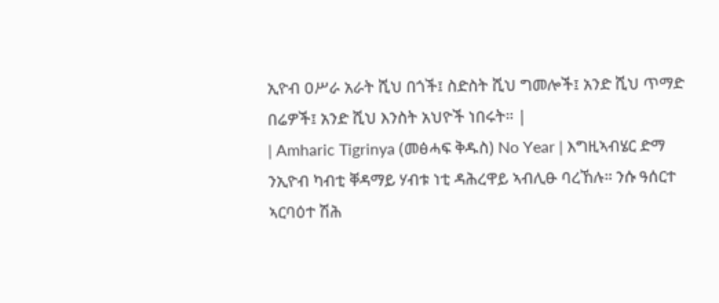ኢዮብ ዐሥራ አራት ሺህ በጎች፤ ስድስት ሺህ ግመሎች፤ አንድ ሺህ ጥማድ በሬዎች፤ አንድ ሺህ እንስት አህዮች ነበሩት። |
| Amharic Tigrinya (መፅሓፍ ቅዱስ) No Year | እግዚኣብሄር ድማ ንኢዮብ ካብቲ ቐዳማይ ሃብቱ ነቲ ዳሕረዋይ ኣብሊፁ ባረኸሉ። ንሱ ዓሰርተ ኣርባዕተ ሽሕ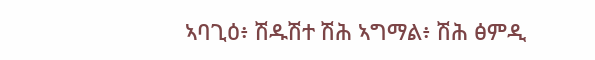ኣባጊዕ፥ ሽዱሽተ ሽሕ ኣግማል፥ ሽሕ ፅምዲ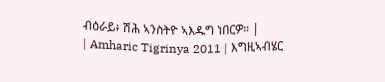ብዕራይ፥ ሽሕ ኣንስትዮ ኣእዱግ ነበርዎ። |
| Amharic Tigrinya 2011 | እግዚኣብሄር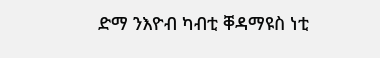ድማ ንእዮብ ካብቲ ቐዳማዩስ ነቲ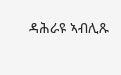ዳሕራዩ ኣብሊጹ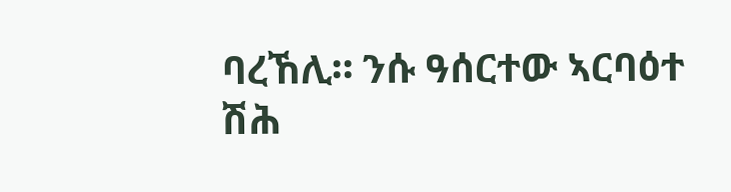ባረኸሊ። ንሱ ዓሰርተው ኣርባዕተ ሽሕ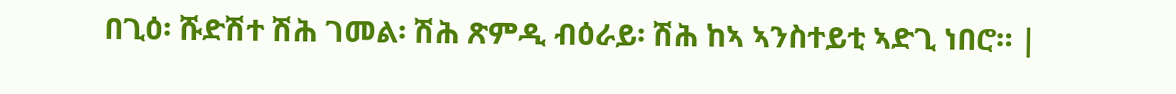በጊዕ፡ ሹድሽተ ሽሕ ገመል፡ ሽሕ ጽምዲ ብዕራይ፡ ሽሕ ከኣ ኣንስተይቲ ኣድጊ ነበሮ። |